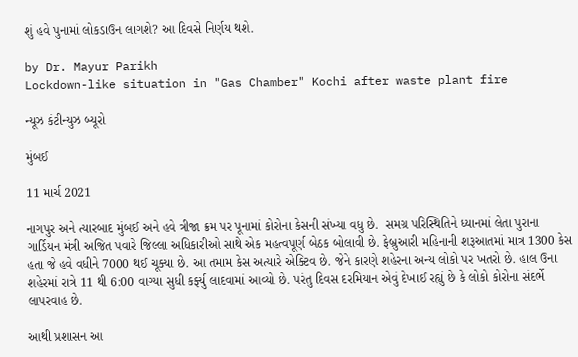શું હવે પુનામાં લોકડાઉન લાગશે? આ દિવસે નિર્ણય થશે.

by Dr. Mayur Parikh
Lockdown-like situation in "Gas Chamber" Kochi after waste plant fire

ન્યૂઝ કંટીન્યુઝ બ્યૂરો

મુંબઈ

11 માર્ચ 2021

નાગપુર અને ત્યારબાદ મુંબઈ અને હવે ત્રીજા ક્રમ પર પૂનામાં કોરોના કેસની સંખ્યા વધુ છે.  સમગ્ર પરિસ્થિતિને ધ્યાનમાં લેતા પુરાના ગાર્ડિયન મંત્રી અજિત પવારે જિલ્લા અધિકારીઓ સાથે એક મહત્વપૂર્ણ બેઠક બોલાવી છે. ફેબ્રુઆરી મહિનાની શરૂઆતમાં માત્ર 1300 કેસ હતા જે હવે વધીને 7000 થઈ ચૂક્યા છે. આ તમામ કેસ અત્યારે એક્ટિવ છે. જેને કારણે શહેરના અન્ય લોકો પર ખતરો છે. હાલ ઉના શહેરમાં રાત્રે 11 થી 6:00 વાગ્યા સુધી કર્ફ્યુ લાદવામાં આવ્યો છે. પરંતુ દિવસ દરમિયાન એવું દેખાઈ રહ્યું છે કે લોકો કોરોના સંદર્ભે લાપરવાહ છે.

આથી પ્રશાસન આ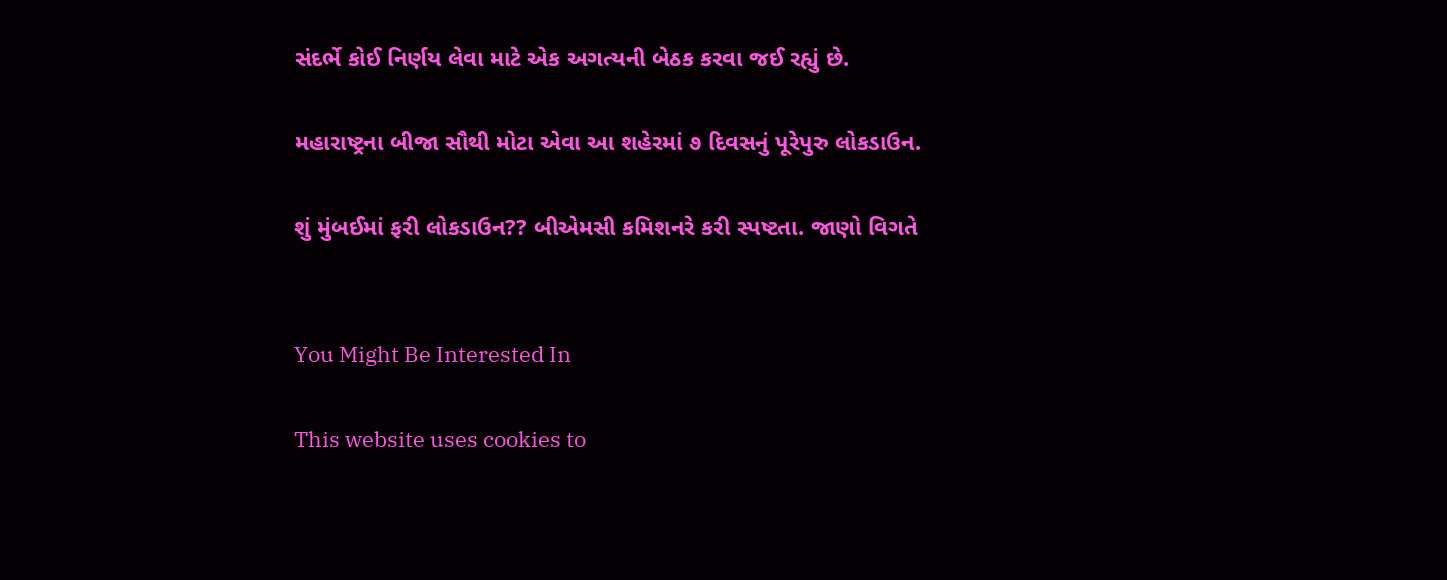સંદર્ભે કોઈ નિર્ણય લેવા માટે એક અગત્યની બેઠક કરવા જઈ રહ્યું છે.

મહારાષ્ટ્રના બીજા સૌથી મોટા એવા આ શહેરમાં ૭ દિવસનું પૂરેપુરુ લોકડાઉન.

શું મુંબઈમાં ફરી લોકડાઉન?? બીએમસી કમિશનરે કરી સ્પષ્ટતા. જાણો વિગતે


You Might Be Interested In

This website uses cookies to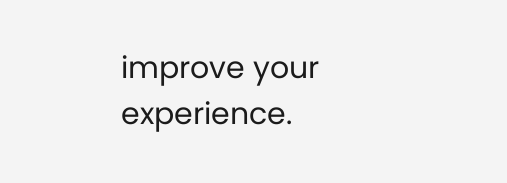improve your experience.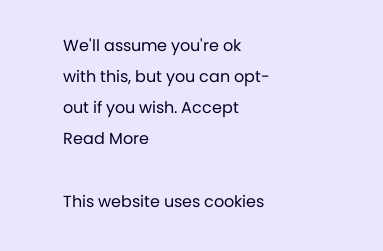We'll assume you're ok with this, but you can opt-out if you wish. Accept Read More

This website uses cookies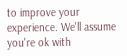to improve your experience. We'll assume you're ok with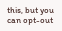this, but you can opt-out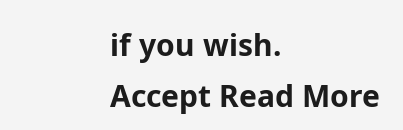if you wish. Accept Read More